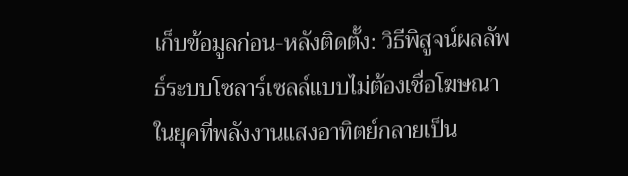เก็บข้อมูลก่อน-หลังติดตั้ง: วิธีพิสูจน์ผลลัพธ์ระบบโซลาร์เซลล์แบบไม่ต้องเชื่อโฆษณา
ในยุคที่พลังงานแสงอาทิตย์กลายเป็น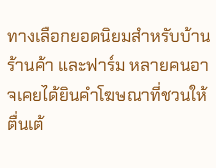ทางเลือกยอดนิยมสำหรับบ้าน ร้านค้า และฟาร์ม หลายคนอาจเคยได้ยินคำโฆษณาที่ชวนให้ตื่นเต้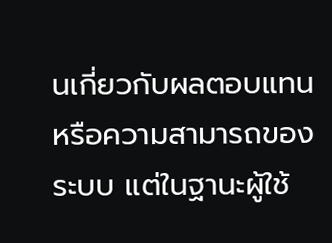นเกี่ยวกับผลตอบแทนหรือความสามารถของระบบ แต่ในฐานะผู้ใช้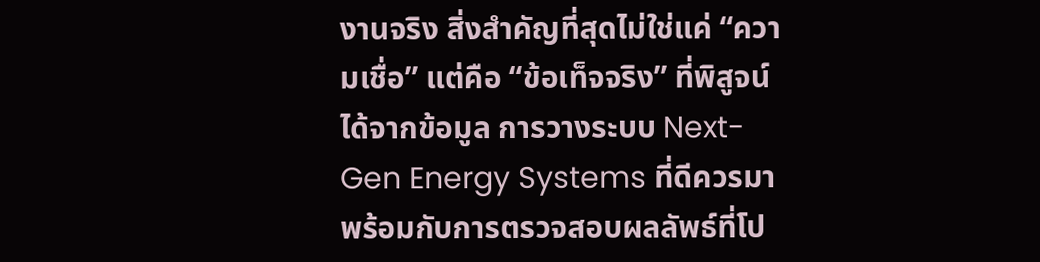งานจริง สิ่งสำคัญที่สุดไม่ใช่แค่ “ความเชื่อ” แต่คือ “ข้อเท็จจริง” ที่พิสูจน์ได้จากข้อมูล การวางระบบ Next-Gen Energy Systems ที่ดีควรมาพร้อมกับการตรวจสอบผลลัพธ์ที่โป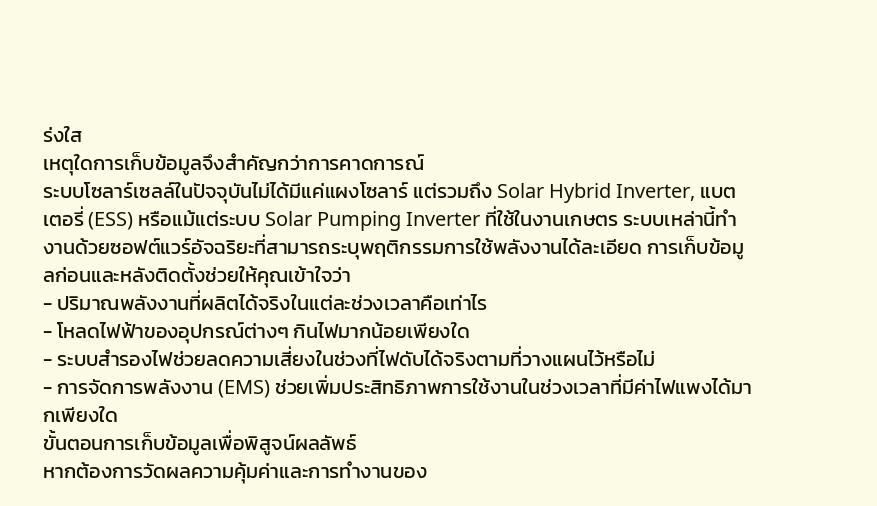ร่งใส
เหตุใดการเก็บข้อมูลจึงสำคัญกว่าการคาดการณ์
ระบบโซลาร์เซลล์ในปัจจุบันไม่ได้มีแค่แผงโซลาร์ แต่รวมถึง Solar Hybrid Inverter, แบตเตอรี่ (ESS) หรือแม้แต่ระบบ Solar Pumping Inverter ที่ใช้ในงานเกษตร ระบบเหล่านี้ทำงานด้วยซอฟต์แวร์อัจฉริยะที่สามารถระบุพฤติกรรมการใช้พลังงานได้ละเอียด การเก็บข้อมูลก่อนและหลังติดตั้งช่วยให้คุณเข้าใจว่า
- ปริมาณพลังงานที่ผลิตได้จริงในแต่ละช่วงเวลาคือเท่าไร
- โหลดไฟฟ้าของอุปกรณ์ต่างๆ กินไฟมากน้อยเพียงใด
- ระบบสำรองไฟช่วยลดความเสี่ยงในช่วงที่ไฟดับได้จริงตามที่วางแผนไว้หรือไม่
- การจัดการพลังงาน (EMS) ช่วยเพิ่มประสิทธิภาพการใช้งานในช่วงเวลาที่มีค่าไฟแพงได้มากเพียงใด
ขั้นตอนการเก็บข้อมูลเพื่อพิสูจน์ผลลัพธ์
หากต้องการวัดผลความคุ้มค่าและการทำงานของ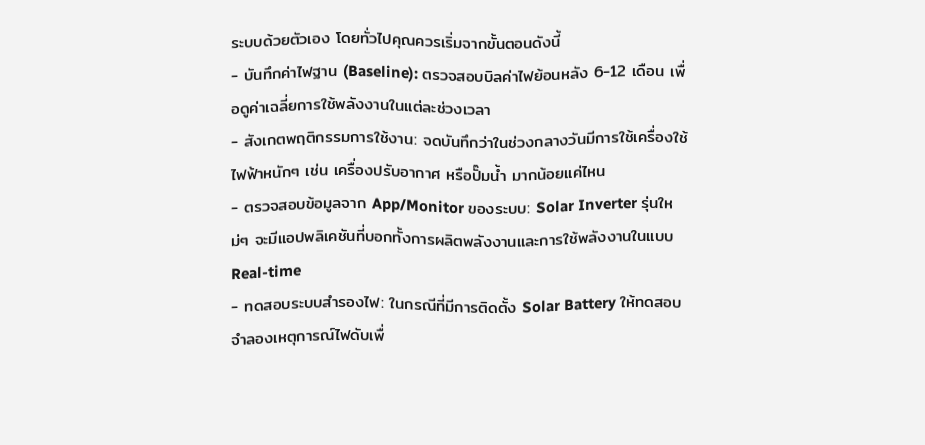ระบบด้วยตัวเอง โดยทั่วไปคุณควรเริ่มจากขั้นตอนดังนี้
- บันทึกค่าไฟฐาน (Baseline): ตรวจสอบบิลค่าไฟย้อนหลัง 6-12 เดือน เพื่อดูค่าเฉลี่ยการใช้พลังงานในแต่ละช่วงเวลา
- สังเกตพฤติกรรมการใช้งาน: จดบันทึกว่าในช่วงกลางวันมีการใช้เครื่องใช้ไฟฟ้าหนักๆ เช่น เครื่องปรับอากาศ หรือปั๊มน้ำ มากน้อยแค่ไหน
- ตรวจสอบข้อมูลจาก App/Monitor ของระบบ: Solar Inverter รุ่นใหม่ๆ จะมีแอปพลิเคชันที่บอกทั้งการผลิตพลังงานและการใช้พลังงานในแบบ Real-time
- ทดสอบระบบสำรองไฟ: ในกรณีที่มีการติดตั้ง Solar Battery ให้ทดสอบจำลองเหตุการณ์ไฟดับเพื่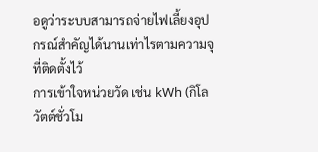อดูว่าระบบสามารถจ่ายไฟเลี้ยงอุปกรณ์สำคัญได้นานเท่าไรตามความจุที่ติดตั้งไว้
การเข้าใจหน่วยวัด เช่น kWh (กิโลวัตต์ชั่วโม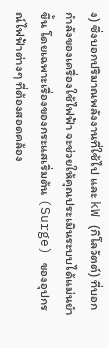ง) ซึ่งบอกปริมาณพลังงานที่ใช้ไป และ kW (กิโลวัตต์) ที่บอกกำลังของเครื่องใช้ไฟฟ้า จะช่วยให้คุณประเมินระบบได้แม่นยำขึ้น โดยเฉพาะเรื่องของกระแสเริ่มต้น (Surge) ของอุปกรณ์ไฟฟ้าต่างๆ ที่ต้องสอดคล้อง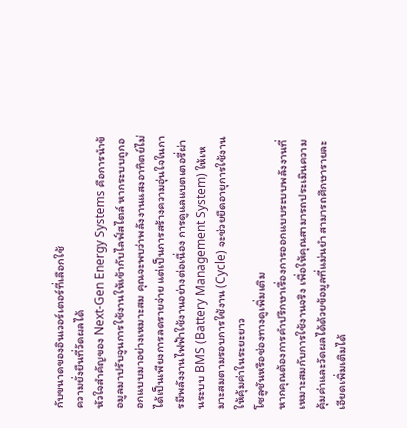กับขนาดของอินเวอร์เตอร์ที่เลือกใช้
ความยั่งยืนที่วัดผลได้
หัวใจสำคัญของ Next-Gen Energy Systems คือการนำข้อมูลมาปรับจูนการใช้งานให้เข้ากับไลฟ์สไตล์ หากระบบถูกออกแบบมาอย่างเหมาะสม คุณจะพบว่าพลังงานแสงอาทิตย์ไม่ได้เป็นเพียงการลดรายจ่าย แต่เป็นการสร้างความอุ่นใจในการมีพลังงานไฟฟ้าใช้งานอย่างต่อเนื่อง การดูแลแบตเตอรี่ผ่านระบบ BMS (Battery Management System) ให้เหมาะสมตามรอบการใช้งาน (Cycle) จะช่วยยืดอายุการใช้งานให้คุ้มค่าในระยะยาว
โซลูชันหรือช่องทางดูเพิ่มเติม
หากคุณต้องการคำปรึกษาเรื่องการออกแบบระบบพลังงานที่เหมาะสมกับการใช้งานจริง เพื่อให้คุณสามารถประเมินความคุ้มค่าและวัดผลได้ด้วยข้อมูลที่แม่นยำ สามารถศึกษารายละเอียดเพิ่มเติมได้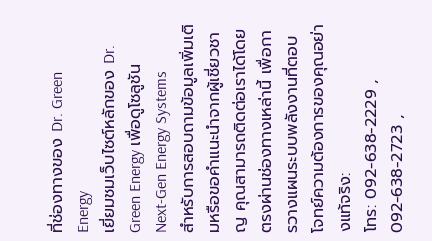ที่ช่องทางของ Dr. Green Energy
เยี่ยมชมเว็บไซต์หลักของ Dr. Green Energy เพื่อดูโซลูชัน Next-Gen Energy Systems
สำหรับการสอบถามข้อมูลเพิ่มเติมหรือขอคำแนะนำจากผู้เชี่ยวชาญ คุณสามารถติดต่อเราได้โดยตรงผ่านช่องทางเหล่านี้ เพื่อการวางแผนระบบพลังงานที่ตอบโจทย์ความต้องการของคุณอย่างแท้จริง:
โทร: 092-638-2229 , 092-638-2723 ,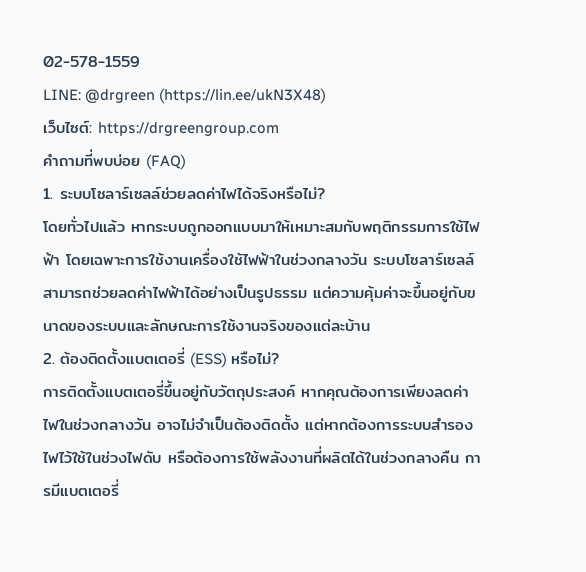02-578-1559
LINE: @drgreen (https://lin.ee/ukN3X48)
เว็บไซต์: https://drgreengroup.com
คำถามที่พบบ่อย (FAQ)
1. ระบบโซลาร์เซลล์ช่วยลดค่าไฟได้จริงหรือไม่?
โดยทั่วไปแล้ว หากระบบถูกออกแบบมาให้เหมาะสมกับพฤติกรรมการใช้ไฟฟ้า โดยเฉพาะการใช้งานเครื่องใช้ไฟฟ้าในช่วงกลางวัน ระบบโซลาร์เซลล์สามารถช่วยลดค่าไฟฟ้าได้อย่างเป็นรูปธรรม แต่ความคุ้มค่าจะขึ้นอยู่กับขนาดของระบบและลักษณะการใช้งานจริงของแต่ละบ้าน
2. ต้องติดตั้งแบตเตอรี่ (ESS) หรือไม่?
การติดตั้งแบตเตอรี่ขึ้นอยู่กับวัตถุประสงค์ หากคุณต้องการเพียงลดค่าไฟในช่วงกลางวัน อาจไม่จำเป็นต้องติดตั้ง แต่หากต้องการระบบสำรองไฟไว้ใช้ในช่วงไฟดับ หรือต้องการใช้พลังงานที่ผลิตได้ในช่วงกลางคืน การมีแบตเตอรี่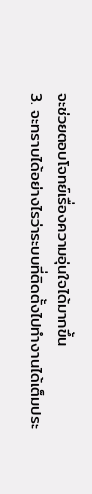จะช่วยตอบโจทย์เรื่องความอุ่นใจได้มากขึ้น
3. จะทราบได้อย่างไรว่าระบบที่ติดตั้งไปทำงานได้เต็มประ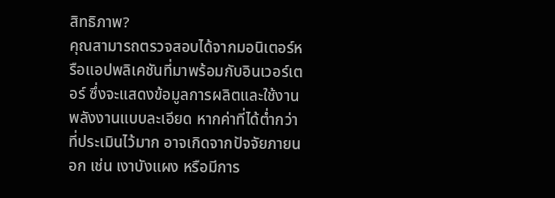สิทธิภาพ?
คุณสามารถตรวจสอบได้จากมอนิเตอร์หรือแอปพลิเคชันที่มาพร้อมกับอินเวอร์เตอร์ ซึ่งจะแสดงข้อมูลการผลิตและใช้งานพลังงานแบบละเอียด หากค่าที่ได้ต่ำกว่าที่ประเมินไว้มาก อาจเกิดจากปัจจัยภายนอก เช่น เงาบังแผง หรือมีการ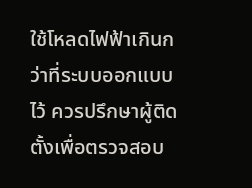ใช้โหลดไฟฟ้าเกินกว่าที่ระบบออกแบบไว้ ควรปรึกษาผู้ติดตั้งเพื่อตรวจสอบ